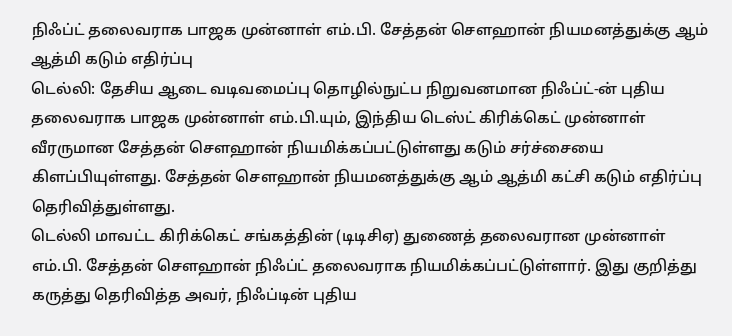நிஃப்ட் தலைவராக பாஜக முன்னாள் எம்.பி. சேத்தன் சௌஹான் நியமனத்துக்கு ஆம் ஆத்மி கடும் எதிர்ப்பு
டெல்லி: தேசிய ஆடை வடிவமைப்பு தொழில்நுட்ப நிறுவனமான நிஃப்ட்-ன் புதிய தலைவராக பாஜக முன்னாள் எம்.பி.யும், இந்திய டெஸ்ட் கிரிக்கெட் முன்னாள் வீரருமான சேத்தன் சௌஹான் நியமிக்கப்பட்டுள்ளது கடும் சர்ச்சையை கிளப்பியுள்ளது. சேத்தன் செளஹான் நியமனத்துக்கு ஆம் ஆத்மி கட்சி கடும் எதிர்ப்பு தெரிவித்துள்ளது.
டெல்லி மாவட்ட கிரிக்கெட் சங்கத்தின் (டிடிசிஏ) துணைத் தலைவரான முன்னாள் எம்.பி. சேத்தன் செளஹான் நிஃப்ட் தலைவராக நியமிக்கப்பட்டுள்ளார். இது குறித்து கருத்து தெரிவித்த அவர், நிஃப்டின் புதிய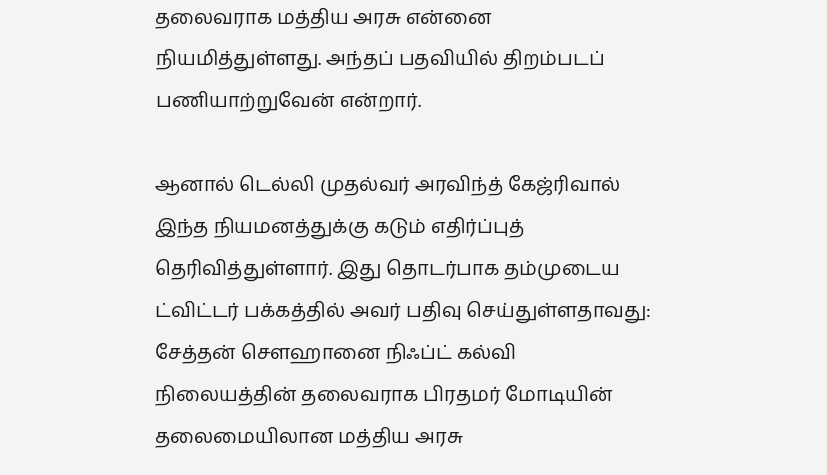தலைவராக மத்திய அரசு என்னை நியமித்துள்ளது. அந்தப் பதவியில் திறம்படப் பணியாற்றுவேன் என்றார்.

ஆனால் டெல்லி முதல்வர் அரவிந்த் கேஜ்ரிவால் இந்த நியமனத்துக்கு கடும் எதிர்ப்புத் தெரிவித்துள்ளார். இது தொடர்பாக தம்முடைய ட்விட்டர் பக்கத்தில் அவர் பதிவு செய்துள்ளதாவது:
சேத்தன் சௌஹானை நிஃப்ட் கல்வி நிலையத்தின் தலைவராக பிரதமர் மோடியின் தலைமையிலான மத்திய அரசு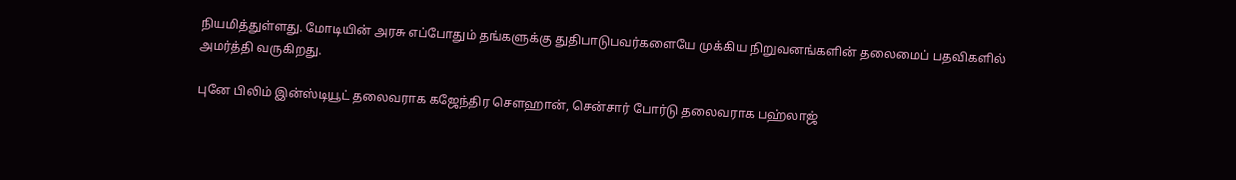நியமித்துள்ளது. மோடியின் அரசு எப்போதும் தங்களுக்கு துதிபாடுபவர்களையே முக்கிய நிறுவனங்களின் தலைமைப் பதவிகளில் அமர்த்தி வருகிறது.

புனே பிலிம் இன்ஸ்டியூட் தலைவராக கஜேந்திர சௌஹான், சென்சார் போர்டு தலைவராக பஹ்லாஜ்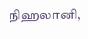நிஹலானி,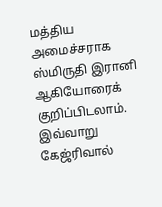மத்திய அமைச்சராக ஸ்மிருதி இரானி ஆகியோரைக் குறிப்பிடலாம்.
இவ்வாறு கேஜ்ரிவால்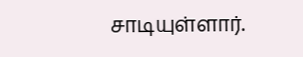சாடியுள்ளார்.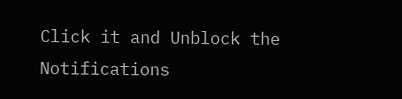Click it and Unblock the Notifications